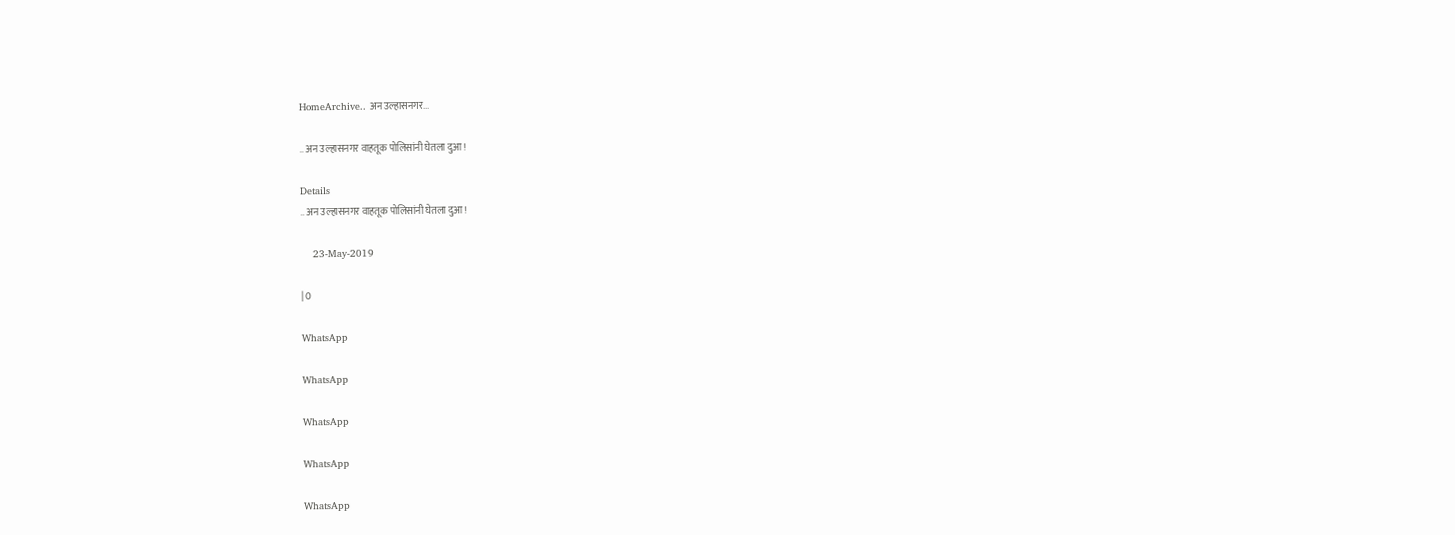HomeArchive.. अन उल्हासनगर...

.. अन उल्हासनगर वाहतूक पोलिसांनी घेतला दुआ!

Details
.. अन उल्हासनगर वाहतूक पोलिसांनी घेतला दुआ!

    23-May-2019

| 0

WhatsApp

WhatsApp

WhatsApp

WhatsApp

WhatsApp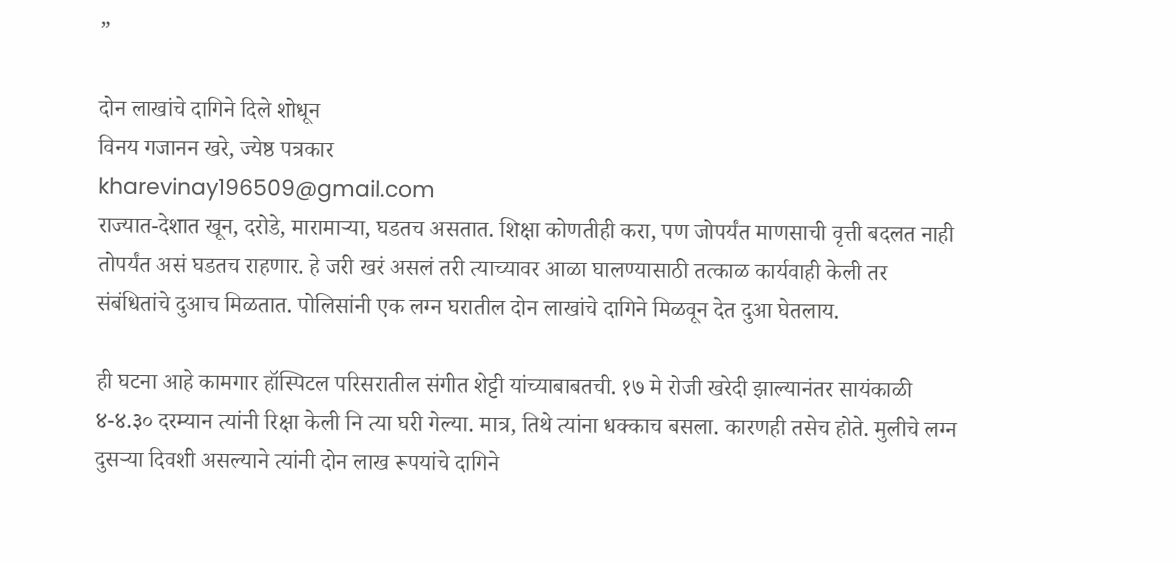”

दोन लाखांचे दागिने दिले शोधून
विनय गजानन खरे, ज्येष्ठ पत्रकार
kharevinay196509@gmail.com
राज्यात-देशात खून, दरोडे, मारामाऱ्या, घडतच असतात. शिक्षा कोणतीही करा, पण जोपर्यंत माणसाची वृत्ती बदलत नाही तोपर्यंत असं घडतच राहणार. हे जरी खरं असलं तरी त्याच्यावर आळा घालण्यासाठी तत्काळ कार्यवाही केली तर संबंधितांचे दुआच मिळतात. पोलिसांनी एक लग्न घरातील दोन लाखांचे दागिने मिळवून देत दुआ घेतलाय.

ही घटना आहे कामगार हॉस्पिटल परिसरातील संगीत शेट्टी यांच्याबाबतची. १७ मे रोजी खरेदी झाल्यानंतर सायंकाळी ४-४.३० दरम्यान त्यांनी रिक्षा केली नि त्या घरी गेल्या. मात्र, तिथे त्यांना धक्काच बसला. कारणही तसेच होते. मुलीचे लग्न दुसऱ्या दिवशी असल्याने त्यांनी दोन लाख रूपयांचे दागिने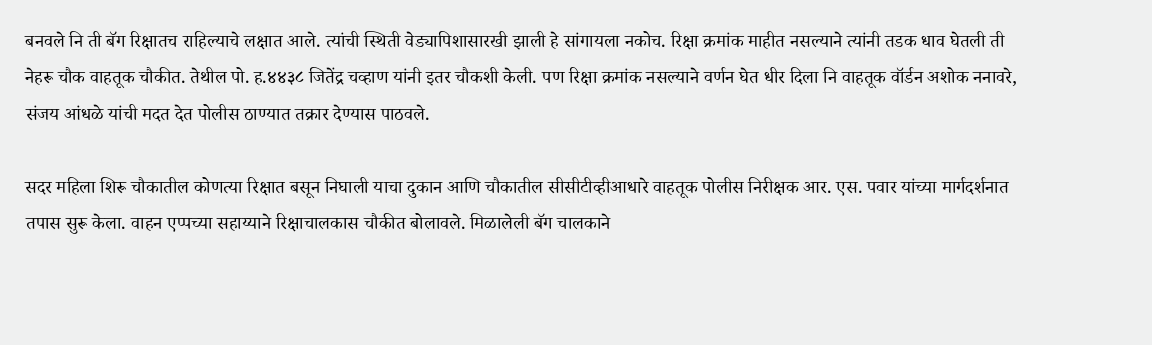बनवले नि ती बॅग रिक्षातच राहिल्याचे लक्षात आले. त्यांची स्थिती वेड्यापिशासारखी झाली हे सांगायला नकोच. रिक्षा क्रमांक माहीत नसल्याने त्यांनी तडक धाव घेतली ती नेहरू चौक वाहतूक चौकीत. तेथील पो. ह.४४३८ जितेंद्र चव्हाण यांनी इतर चौकशी केली. पण रिक्षा क्रमांक नसल्याने वर्णन घेत धीर दिला नि वाहतूक वॉर्डन अशोक ननावरे, संजय आंधळे यांची मदत देत पोलीस ठाण्यात तक्रार देण्यास पाठवले.

सदर महिला शिरू चौकातील कोणत्या रिक्षात बसून निघाली याचा दुकान आणि चौकातील सीसीटीव्हीआधारे वाहतूक पोलीस निरीक्षक आर. एस. पवार यांच्या मार्गदर्शनात तपास सुरू केला. वाहन एप्पच्या सहाय्याने रिक्षाचालकास चौकीत बोलावले. मिळालेली बॅग चालकाने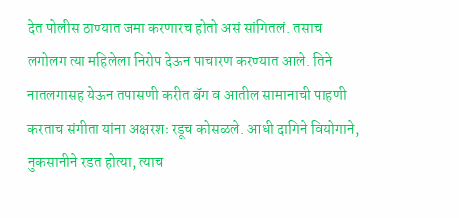देत पोलीस ठाण्यात जमा करणारच होतो असं सांगितलं. तसाच लगोलग त्या महिलेला निरोप देऊन पाचारण करण्यात आले. तिने नातलगासह येऊन तपासणी करीत बॅग व आतील सामानाची पाहणी करताच संगीता यांना अक्षरशः रडूच कोसळले. आधी दागिने वियोगाने, नुकसानीने रडत होत्या, त्याच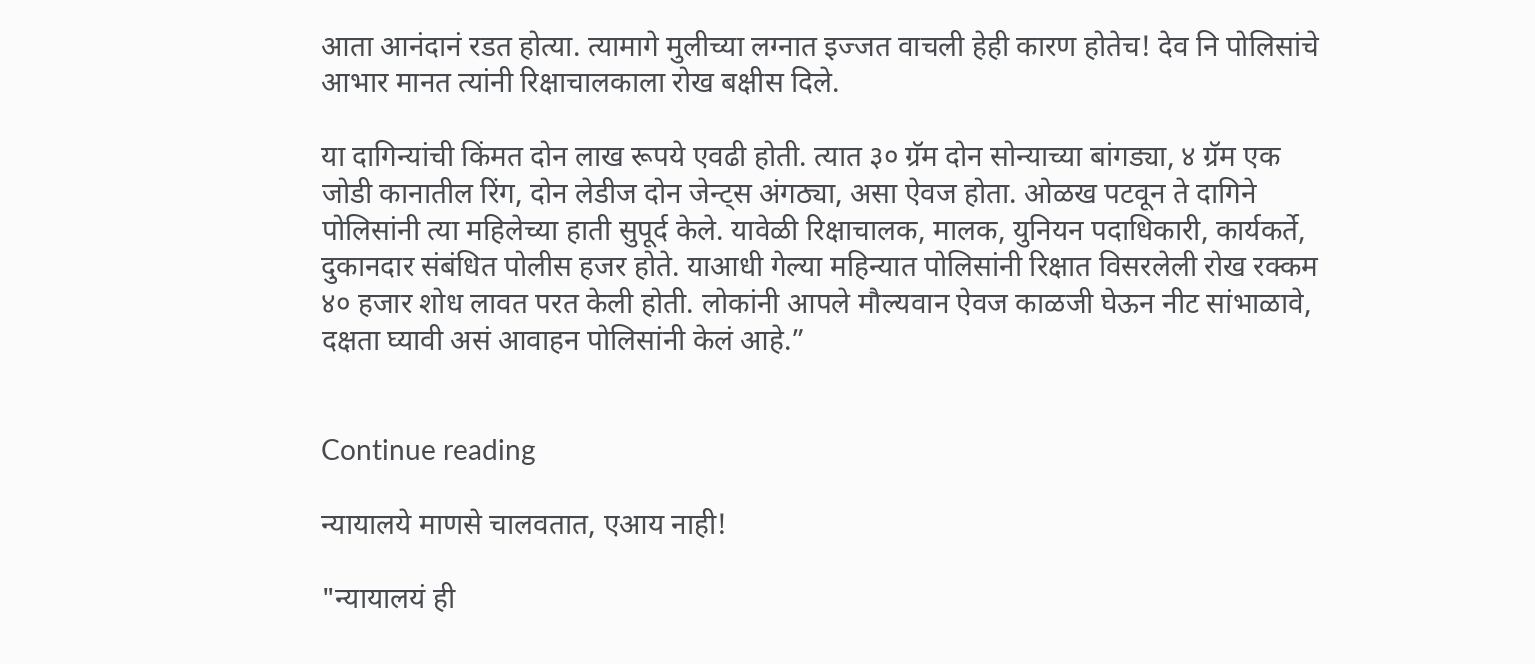आता आनंदानं रडत होत्या. त्यामागे मुलीच्या लग्नात इज्जत वाचली हेही कारण होतेच! देव नि पोलिसांचे आभार मानत त्यांनी रिक्षाचालकाला रोख बक्षीस दिले.

या दागिन्यांची किंमत दोन लाख रूपये एवढी होती. त्यात ३० ग्रॅम दोन सोन्याच्या बांगड्या, ४ ग्रॅम एक जोडी कानातील रिंग, दोन लेडीज दोन जेन्ट्स अंगठ्या, असा ऐवज होता. ओळख पटवून ते दागिने पोलिसांनी त्या महिलेच्या हाती सुपूर्द केले. यावेळी रिक्षाचालक, मालक, युनियन पदाधिकारी, कार्यकर्ते, दुकानदार संबंधित पोलीस हजर होते. याआधी गेल्या महिन्यात पोलिसांनी रिक्षात विसरलेली रोख रक्कम ४० हजार शोध लावत परत केली होती. लोकांनी आपले मौल्यवान ऐवज काळजी घेऊन नीट सांभाळावे, दक्षता घ्यावी असं आवाहन पोलिसांनी केलं आहे.”


Continue reading

न्यायालये माणसे चालवतात, एआय नाही!

"न्यायालयं ही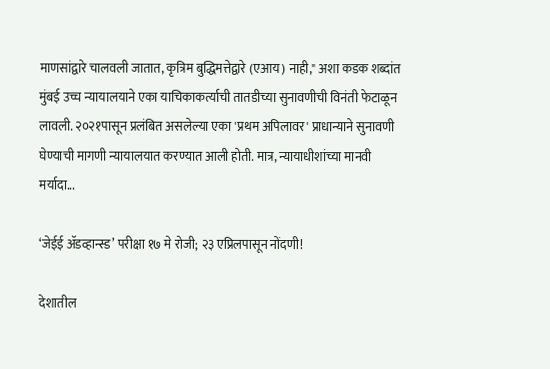माणसांद्वारे चालवली जातात, कृत्रिम बुद्धिमत्तेद्वारे (एआय) नाही," अशा कडक शब्दांत मुंबई उच्च न्यायालयाने एका याचिकाकर्त्याची तातडीच्या सुनावणीची विनंती फेटाळून लावली. २०२१पासून प्रलंबित असलेल्या एका 'प्रथम अपिलावर' प्राधान्याने सुनावणी घेण्याची मागणी न्यायालयात करण्यात आली होती. मात्र, न्यायाधीशांच्या मानवी मर्यादा...

‘जेईई ॲडव्हान्स्ड’ परीक्षा १७ मे रोजी; २३ एप्रिलपासून नोंदणी!

देशातील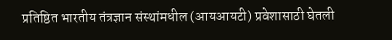प्रतिष्ठित भारतीय तंत्रज्ञान संस्थांमधील (आयआयटी) प्रवेशासाठी घेतली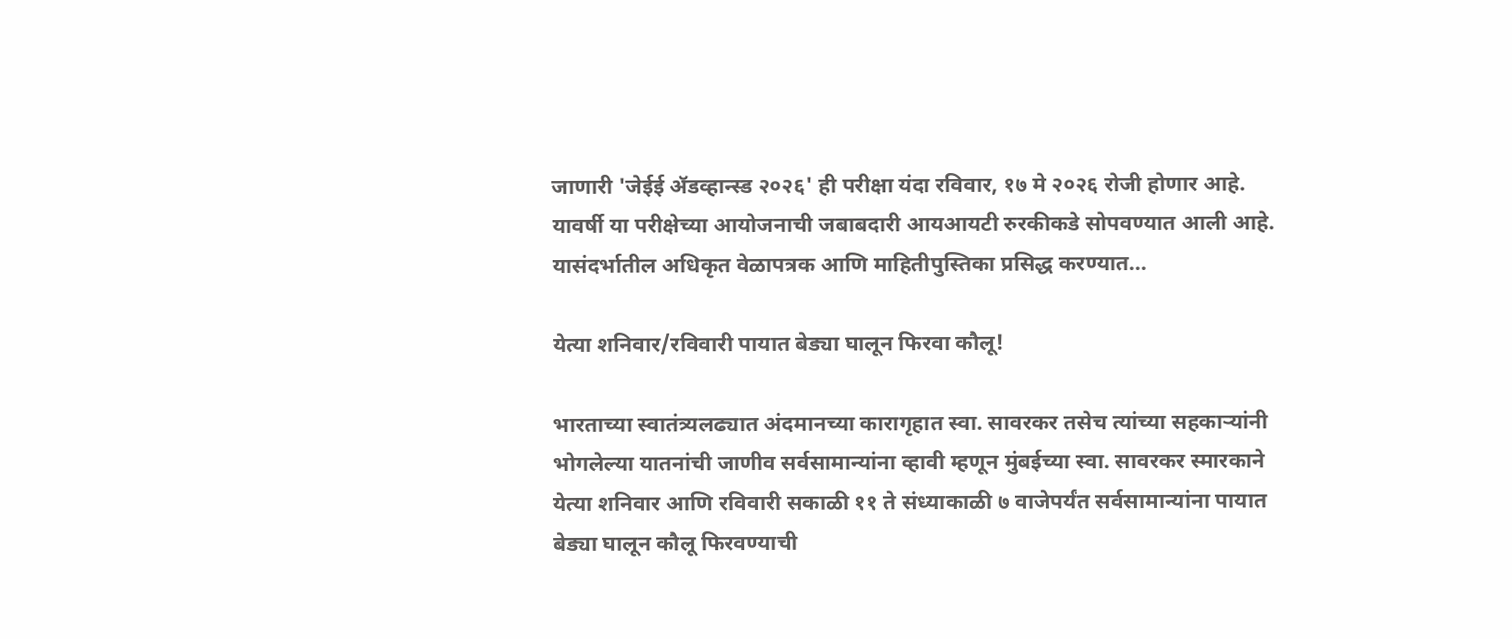जाणारी 'जेईई ॲडव्हान्स्ड २०२६' ही परीक्षा यंदा रविवार, १७ मे २०२६ रोजी होणार आहे. यावर्षी या परीक्षेच्या आयोजनाची जबाबदारी आयआयटी रुरकीकडे सोपवण्यात आली आहे. यासंदर्भातील अधिकृत वेळापत्रक आणि माहितीपुस्तिका प्रसिद्ध करण्यात...

येत्या शनिवार/रविवारी पायात बेड्या घालून फिरवा कौलू!

भारताच्या स्वातंत्र्यलढ्यात अंदमानच्या कारागृहात स्वा. सावरकर तसेच त्यांच्या सहकाऱ्यांनी भोगलेल्या यातनांची जाणीव सर्वसामान्यांना व्हावी म्हणून मुंबईच्या स्वा. सावरकर स्मारकाने येत्या शनिवार आणि रविवारी सकाळी ११ ते संध्याकाळी ७ वाजेपर्यंत सर्वसामान्यांना पायात बेड्या घालून कौलू फिरवण्याची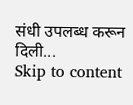संधी उपलब्ध करून दिली...
Skip to content